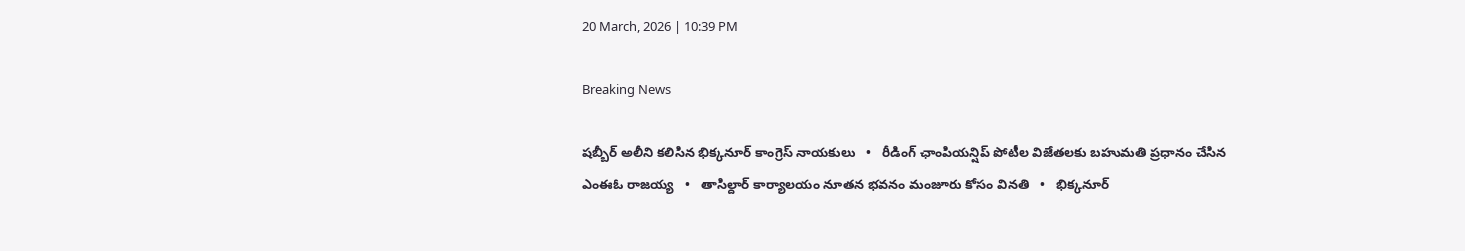20 March, 2026 | 10:39 PM

Breaking News

షబ్బీర్ అలీని కలిసిన భిక్కనూర్ కాంగ్రెస్ నాయకులు   •   రీడింగ్ ఛాంపియన్షిప్ పోటీల విజేతలకు బహుమతి ప్రధానం చేసిన ఎంఈఓ రాజయ్య   •   తాసిల్దార్ కార్యాలయం నూతన భవనం మంజూరు కోసం వినతి   •   భిక్కనూర్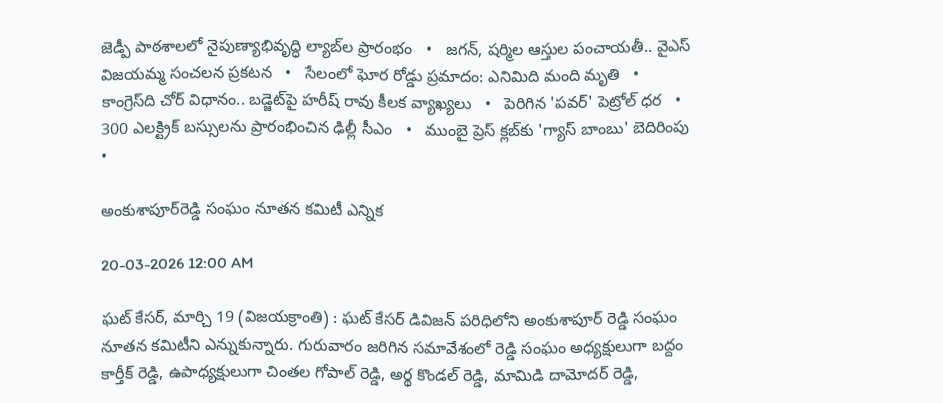జెడ్పీ పాఠశాలలో నైపుణ్యాభివృద్ధి ల్యాబ్‌ల ప్రారంభం   •   జగన్, షర్మిల ఆస్తుల పంచాయతీ.. వైఎస్ విజయమ్మ సంచలన ప్రకటన   •   సేలంలో ఘోర రోడ్డు ప్రమాదం: ఎనిమిది మంది మృతి   •   కాంగ్రెస్‌ది చోర్ విధానం.. బడ్జెట్‌పై హరీష్ రావు కీలక వ్యాఖ్యలు   •   పెరిగిన 'పవర్‌' పెట్రోల్‌ ధర   •   300 ఎలక్ట్రిక్ బస్సులను ప్రారంభించిన ఢిల్లీ సీఎం   •   ముంబై ప్రెస్ క్లబ్‌కు 'గ్యాస్ బాంబు' బెదిరింపు   •

అంకుశాపూర్‌రెడ్డి సంఘం నూతన కమిటీ ఎన్నిక

20-03-2026 12:00 AM

ఘట్ కేసర్, మార్చి 19 (విజయక్రాంతి) : ఘట్ కేసర్ డివిజన్ పరిధిలోని అంకుశాపూర్ రెడ్డి సంఘం నూతన కమిటీని ఎన్నుకున్నారు. గురువారం జరిగిన సమావేశంలో రెడ్డి సంఘం అధ్యక్షులుగా బద్దం కార్తీక్ రెడ్డి, ఉపాధ్యక్షులుగా చింతల గోపాల్ రెడ్డి, అర్థ కొండల్ రెడ్డి, మామిడి దామోదర్ రెడ్డి,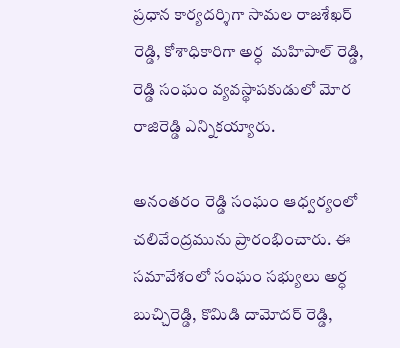ప్రధాన కార్యదర్శిగా సామల రాజశేఖర్ రెడ్డి, కోశాధికారిగా అర్ధ  మహిపాల్ రెడ్డి, రెడ్డి సంఘం వ్యవస్థాపకుడులో మోర రాజిరెడ్డి ఎన్నికయ్యారు.

అనంతరం రెడ్డి సంఘం ఆధ్వర్యంలో చలివేంద్రమును ప్రారంభించారు. ఈ సమావేశంలో సంఘం సభ్యులు అర్ధ బుచ్చిరెడ్డి, కొమిడి దామోదర్ రెడ్డి,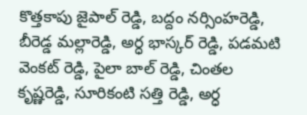కొత్తకాపు జైపాల్ రెడ్డి, బద్దం నర్సింహరెడ్డి, బీరెడ్డ మల్లారెడ్డి, అర్ధ భాస్కర్ రెడ్డి, పడమటి వెంకట్ రెడ్డి, పైలా బాల్ రెడ్డి, చింతల కృష్ణరెడ్డి, సూరికంటి సత్తి రెడ్డి, అర్ధ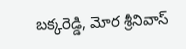బక్కరెడ్డి, మోర శ్రీనివాస్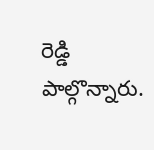రెడ్డి పాల్గొన్నారు.